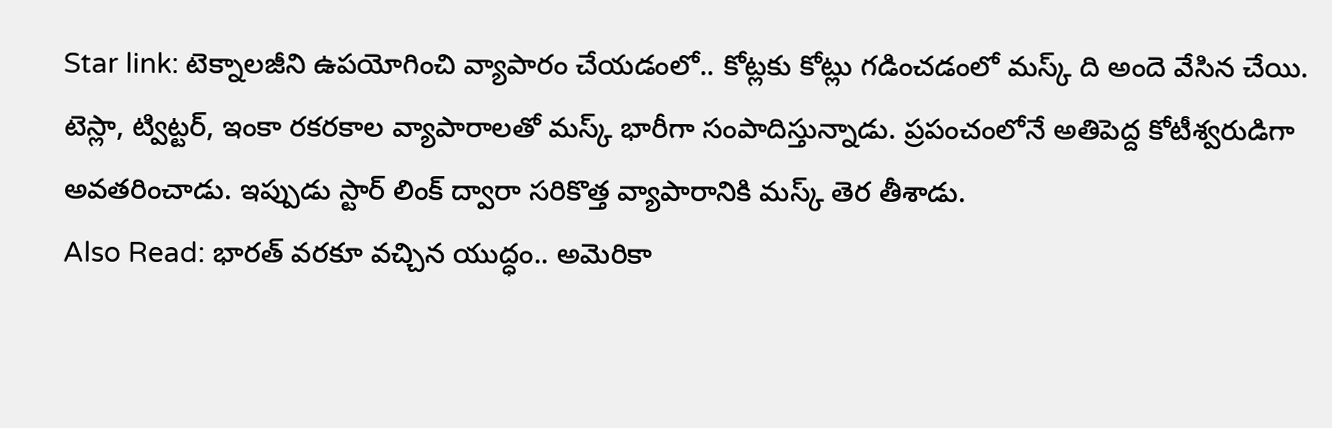Star link: టెక్నాలజీని ఉపయోగించి వ్యాపారం చేయడంలో.. కోట్లకు కోట్లు గడించడంలో మస్క్ ది అందె వేసిన చేయి. టెస్లా, ట్విట్టర్, ఇంకా రకరకాల వ్యాపారాలతో మస్క్ భారీగా సంపాదిస్తున్నాడు. ప్రపంచంలోనే అతిపెద్ద కోటీశ్వరుడిగా అవతరించాడు. ఇప్పుడు స్టార్ లింక్ ద్వారా సరికొత్త వ్యాపారానికి మస్క్ తెర తీశాడు.
Also Read: భారత్ వరకూ వచ్చిన యుద్ధం.. అమెరికా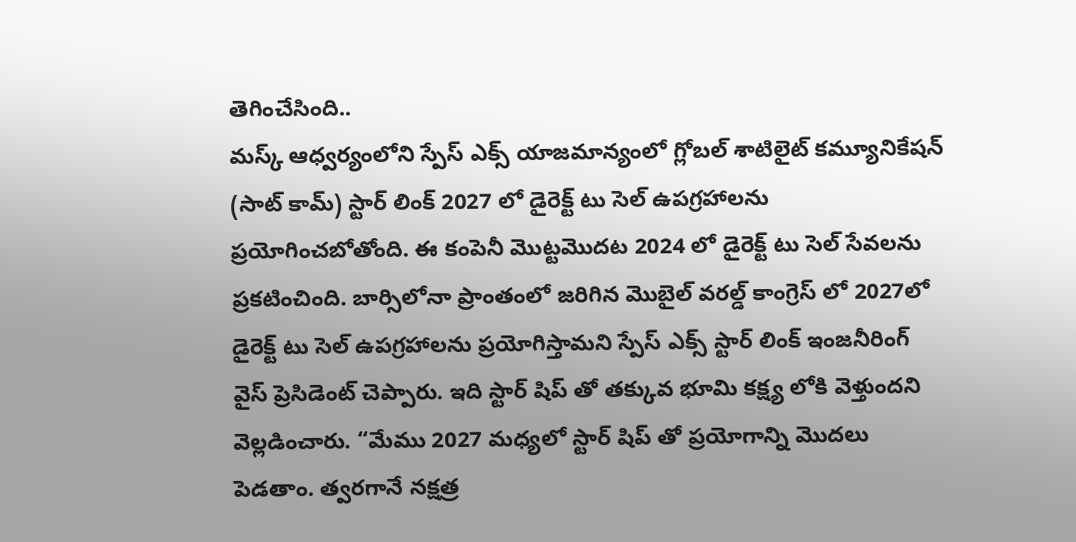తెగించేసింది..
మస్క్ ఆధ్వర్యంలోని స్పేస్ ఎక్స్ యాజమాన్యంలో గ్లోబల్ శాటిలైట్ కమ్యూనికేషన్ (సాట్ కామ్) స్టార్ లింక్ 2027 లో డైరెక్ట్ టు సెల్ ఉపగ్రహాలను ప్రయోగించబోతోంది. ఈ కంపెనీ మొట్టమొదట 2024 లో డైరెక్ట్ టు సెల్ సేవలను ప్రకటించింది. బార్సిలోనా ప్రాంతంలో జరిగిన మొబైల్ వరల్డ్ కాంగ్రెస్ లో 2027లో డైరెక్ట్ టు సెల్ ఉపగ్రహాలను ప్రయోగిస్తామని స్పేస్ ఎక్స్ స్టార్ లింక్ ఇంజనీరింగ్ వైస్ ప్రెసిడెంట్ చెప్పారు. ఇది స్టార్ షిప్ తో తక్కువ భూమి కక్ష్య లోకి వెళ్తుందని వెల్లడించారు. “మేము 2027 మధ్యలో స్టార్ షిప్ తో ప్రయోగాన్ని మొదలు పెడతాం. త్వరగానే నక్షత్ర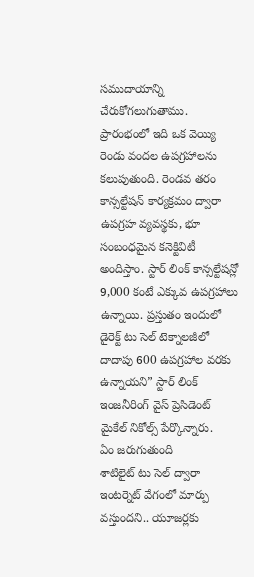సముదాయాన్ని చేరుకోగలుగుతాము. ప్రారంభంలో ఇది ఒక వెయ్యి రెండు వందల ఉపగ్రహాలను కలుపుతుంది. రెండవ తరం కాన్సల్టేషన్ కార్యక్రమం ద్వారా ఉపగ్రహ వ్యవస్థకు, భూ సంబంధమైన కనెక్టివిటీ అందిస్తాం. స్టార్ లింక్ కాన్సల్టేషన్లో 9,000 కంటే ఎక్కువ ఉపగ్రహాలు ఉన్నాయి. ప్రస్తుతం ఇందులో డైరెక్ట్ టు సెల్ టెక్నాలజీలో దాదాపు 600 ఉపగ్రహాల వరకు ఉన్నాయని” స్టార్ లింక్ ఇంజనీరింగ్ వైస్ ప్రెసిడెంట్ మైకేల్ నికోల్స్ పేర్కొన్నారు.
ఏం జరుగుతుంది
శాటిలైట్ టు సెల్ ద్వారా ఇంటర్నెట్ వేగంలో మార్పు వస్తుందని.. యూజర్లకు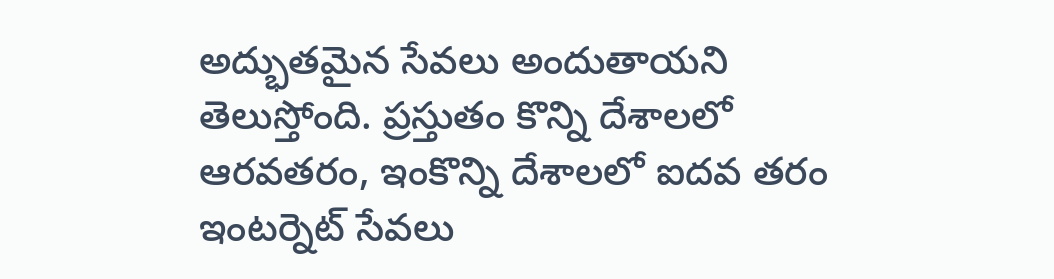అద్భుతమైన సేవలు అందుతాయని తెలుస్తోంది. ప్రస్తుతం కొన్ని దేశాలలో ఆరవతరం, ఇంకొన్ని దేశాలలో ఐదవ తరం ఇంటర్నెట్ సేవలు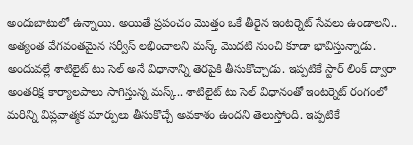అందుబాటులో ఉన్నాయి. అయితే ప్రపంచం మొత్తం ఒకే తీరైన ఇంటర్నెట్ సేవలు ఉండాలని.. అత్యంత వేగవంతమైన సర్వీస్ లభించాలని మస్క్ మొదటి నుంచి కూడా భావిస్తున్నాడు. అందువల్లే శాటిలైట్ టు సెల్ అనే విధానాన్ని తెరపైకి తీసుకొచ్చాడు. ఇప్పటికే స్టార్ లింక్ ద్వారా అంతరిక్ష కార్యాలపాలు సాగిస్తున్న మస్క్.. శాటిలైట్ టు సెల్ విధానంతో ఇంటర్నెట్ రంగంలో మరిన్ని విప్లవాత్మక మార్పులు తీసుకొచ్చే అవకాశం ఉందని తెలుస్తోంది. ఇప్పటికే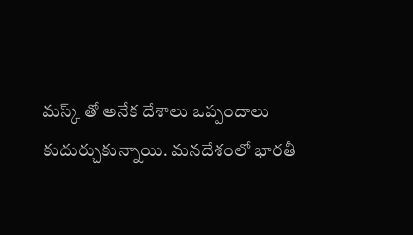మస్క్ తో అనేక దేశాలు ఒప్పందాలు కుదుర్చుకున్నాయి. మనదేశంలో భారతీ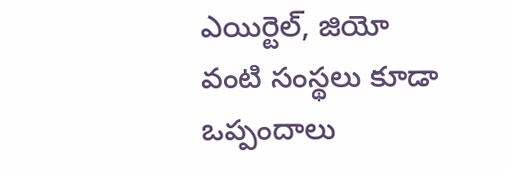ఎయిర్టెల్, జియో వంటి సంస్థలు కూడా ఒప్పందాలు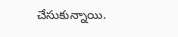చేసుకున్నాయి.